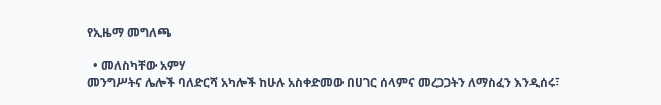የኢዜማ መግለጫ

  • መለስካቸው አምሃ
መንግሥትና ሌሎች ባለድርሻ አካሎች ከሁሉ አስቀድመው በሀገር ሰላምና መረጋጋትን ለማስፈን እንዲሰሩ፣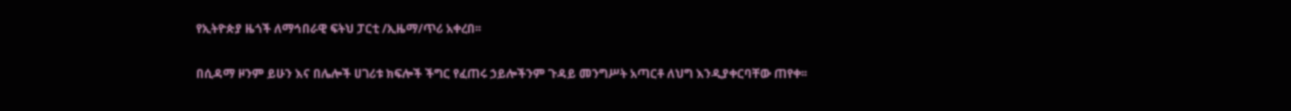የኢትዮጵያ ዜጎች ለማኅበራዊ ፍትህ ፓርቲ /ኢዜማ/ጥሪ አቀረበ፡፡

በሲዳማ ዞንም ይሁን እና በሌሎች ሀገሪቱ ክፍሎች ችግር የፈጠሩ ኃይሎችንም ጉዳይ መንግሥት አጣርቶ ለህግ እንዲያቀርባቸው ጠየቀ፡፡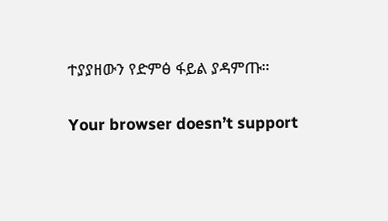ተያያዘውን የድምፅ ፋይል ያዳምጡ።

Your browser doesn’t support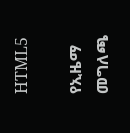HTML5

የኢዜማ መግለጫ